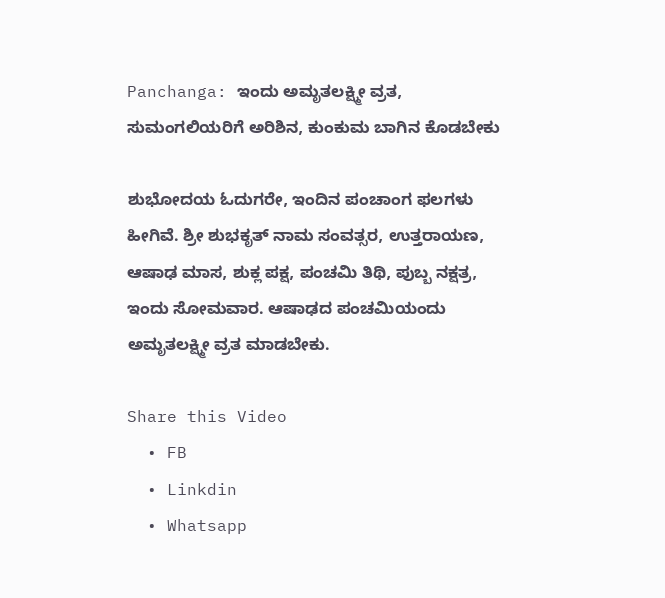Panchanga: ಇಂದು ಅಮೃತಲಕ್ಷ್ಮೀ ವ್ರತ, ಸುಮಂಗಲಿಯರಿಗೆ ಅರಿಶಿನ, ಕುಂಕುಮ ಬಾಗಿನ ಕೊಡಬೇಕು

ಶುಭೋದಯ ಓದುಗರೇ, ಇಂದಿನ ಪಂಚಾಂಗ ಫಲಗಳು ಹೀಗಿವೆ. ಶ್ರೀ ಶುಭಕೃತ್ ನಾಮ ಸಂವತ್ಸರ, ಉತ್ತರಾಯಣ, ಆಷಾಢ ಮಾಸ, ಶುಕ್ಲ ಪಕ್ಷ, ಪಂಚಮಿ ತಿಥಿ, ಪುಬ್ಬ ನಕ್ಷತ್ರ, ಇಂದು ಸೋಮವಾರ. ಆಷಾಢದ ಪಂಚಮಿಯಂದು ಅಮೃತಲಕ್ಷ್ಮೀ ವ್ರತ ಮಾಡಬೇಕು.

Share this Video
  • FB
  • Linkdin
  • Whatsapp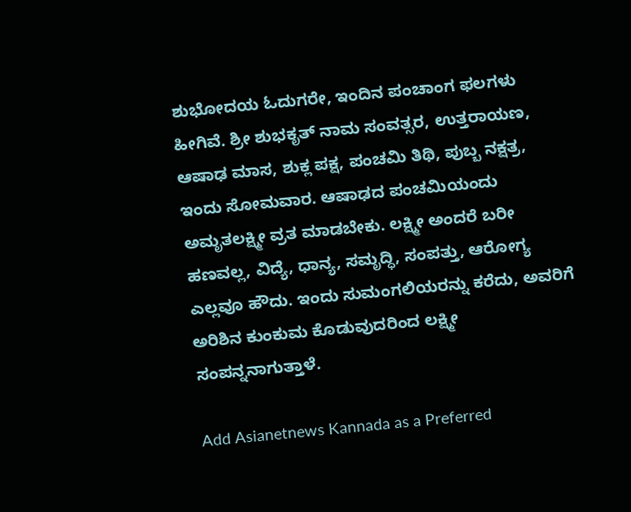ಶುಭೋದಯ ಓದುಗರೇ, ಇಂದಿನ ಪಂಚಾಂಗ ಫಲಗಳು ಹೀಗಿವೆ. ಶ್ರೀ ಶುಭಕೃತ್ ನಾಮ ಸಂವತ್ಸರ, ಉತ್ತರಾಯಣ, ಆಷಾಢ ಮಾಸ, ಶುಕ್ಲ ಪಕ್ಷ, ಪಂಚಮಿ ತಿಥಿ, ಪುಬ್ಬ ನಕ್ಷತ್ರ, ಇಂದು ಸೋಮವಾರ. ಆಷಾಢದ ಪಂಚಮಿಯಂದು ಅಮೃತಲಕ್ಷ್ಮೀ ವ್ರತ ಮಾಡಬೇಕು. ಲಕ್ಷ್ಮೀ ಅಂದರೆ ಬರೀ ಹಣವಲ್ಲ, ವಿದ್ಯೆ, ಧಾನ್ಯ, ಸಮೃದ್ಧಿ, ಸಂಪತ್ತು, ಆರೋಗ್ಯ ಎಲ್ಲವೂ ಹೌದು. ಇಂದು ಸುಮಂಗಲಿಯರನ್ನು ಕರೆದು, ಅವರಿಗೆ ಅರಿಶಿನ ಕುಂಕುಮ ಕೊಡುವುದರಿಂದ ಲಕ್ಷ್ಮೀ ಸಂಪನ್ನನಾಗುತ್ತಾಳೆ.

Add Asianetnews Kannada as a Preferred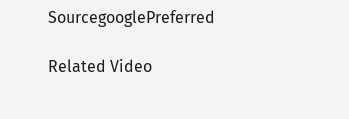SourcegooglePreferred

Related Video